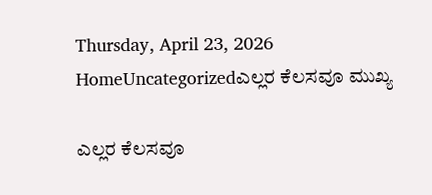Thursday, April 23, 2026
HomeUncategorizedಎಲ್ಲರ ಕೆಲಸವೂ ಮುಖ್ಯ

ಎಲ್ಲರ ಕೆಲಸವೂ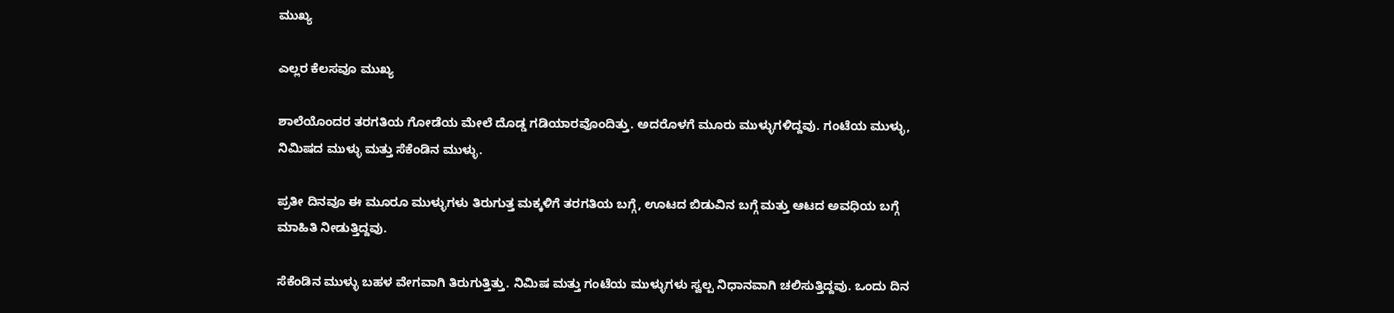ಮುಖ್ಯ

ಎಲ್ಲರ ಕೆಲಸವೂ ಮುಖ್ಯ

ಶಾಲೆಯೊಂದರ ತರಗತಿಯ ಗೋಡೆಯ ಮೇಲೆ ದೊಡ್ಡ ಗಡಿಯಾರವೊಂದಿತ್ತು. ಅದರೊಳಗೆ ಮೂರು ಮುಳ್ಳುಗಳಿದ್ದವು. ಗಂಟೆಯ ಮುಳ್ಳು, ನಿಮಿಷದ ಮುಳ್ಳು ಮತ್ತು ಸೆಕೆಂಡಿನ ಮುಳ್ಳು.

ಪ್ರತೀ ದಿನವೂ ಈ ಮೂರೂ ಮುಳ್ಳುಗಳು ತಿರುಗುತ್ತ ಮಕ್ಕಳಿಗೆ ತರಗತಿಯ ಬಗ್ಗೆ, ಊಟದ ಬಿಡುವಿನ ಬಗ್ಗೆ ಮತ್ತು ಆಟದ ಅವಧಿಯ ಬಗ್ಗೆ ಮಾಹಿತಿ ನೀಡುತ್ತಿದ್ದವು.

ಸೆಕೆಂಡಿನ ಮುಳ್ಳು ಬಹಳ ವೇಗವಾಗಿ ತಿರುಗುತ್ತಿತ್ತು. ನಿಮಿಷ ಮತ್ತು ಗಂಟೆಯ ಮುಳ್ಳುಗಳು ಸ್ವಲ್ಪ ನಿಧಾನವಾಗಿ ಚಲಿಸುತ್ತಿದ್ದವು. ಒಂದು ದಿನ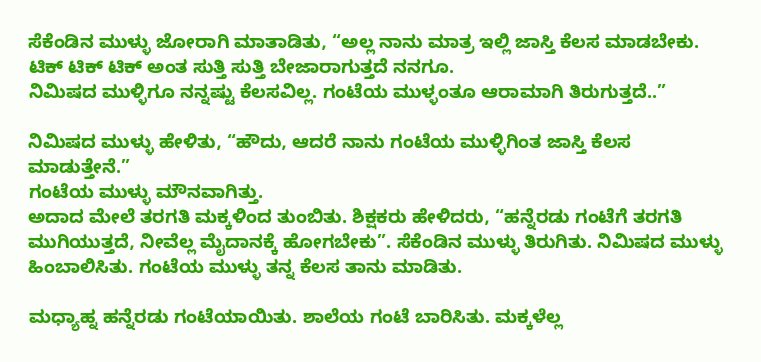ಸೆಕೆಂಡಿನ ಮುಳ್ಳು ಜೋರಾಗಿ ಮಾತಾಡಿತು, “ಅಲ್ಲ ನಾನು ಮಾತ್ರ ಇಲ್ಲಿ ಜಾಸ್ತಿ ಕೆಲಸ ಮಾಡಬೇಕು. ಟಿಕ್‌ ಟಿಕ್‌ ಟಿಕ್‌ ಅಂತ ಸುತ್ತಿ ಸುತ್ತಿ ಬೇಜಾರಾಗುತ್ತದೆ ನನಗೂ.
ನಿಮಿಷದ ಮುಳ್ಳಿಗೂ ನನ್ನಷ್ಟು ಕೆಲಸವಿಲ್ಲ. ಗಂಟೆಯ ಮುಳ್ಳಂತೂ ಆರಾಮಾಗಿ ತಿರುಗುತ್ತದೆ..”

ನಿಮಿಷದ ಮುಳ್ಳು ಹೇಳಿತು, “ಹೌದು, ಆದರೆ ನಾನು ಗಂಟೆಯ ಮುಳ್ಳಿಗಿಂತ ಜಾಸ್ತಿ ಕೆಲಸ ಮಾಡುತ್ತೇನೆ.”
ಗಂಟೆಯ ಮುಳ್ಳು ಮೌನವಾಗಿತ್ತು.
ಅದಾದ ಮೇಲೆ ತರಗತಿ ಮಕ್ಕಳಿಂದ ತುಂಬಿತು. ಶಿಕ್ಷಕರು ಹೇಳಿದರು, “ಹನ್ನೆರಡು ಗಂಟೆಗೆ ತರಗತಿ ಮುಗಿಯುತ್ತದೆ, ನೀವೆಲ್ಲ ಮೈದಾನಕ್ಕೆ ಹೋಗಬೇಕು”. ಸೆಕೆಂಡಿನ ಮುಳ್ಳು ತಿರುಗಿತು. ನಿಮಿಷದ ಮುಳ್ಳು ಹಿಂಬಾಲಿಸಿತು. ಗಂಟೆಯ ಮುಳ್ಳು ತನ್ನ ಕೆಲಸ ತಾನು ಮಾಡಿತು.

ಮಧ್ಯಾಹ್ನ ಹನ್ನೆರಡು ಗಂಟೆಯಾಯಿತು. ಶಾಲೆಯ ಗಂಟೆ ಬಾರಿಸಿತು. ಮಕ್ಕಳೆಲ್ಲ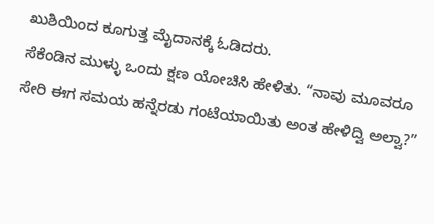ಖುಶಿಯಿಂದ ಕೂಗುತ್ತ ಮೈದಾನಕ್ಕೆ ಓಡಿದರು.
ಸೆಕೆಂಡಿನ ಮುಳ್ಳು ಒಂದು ಕ್ಷಣ ಯೋಚಿಸಿ ಹೇಳಿತು. “ನಾವು ಮೂವರೂ ಸೇರಿ ಈಗ ಸಮಯ ಹನ್ನೆರಡು ಗಂಟೆಯಾಯಿತು ಅಂತ ಹೇಳಿದ್ವಿ ಅಲ್ವಾ?”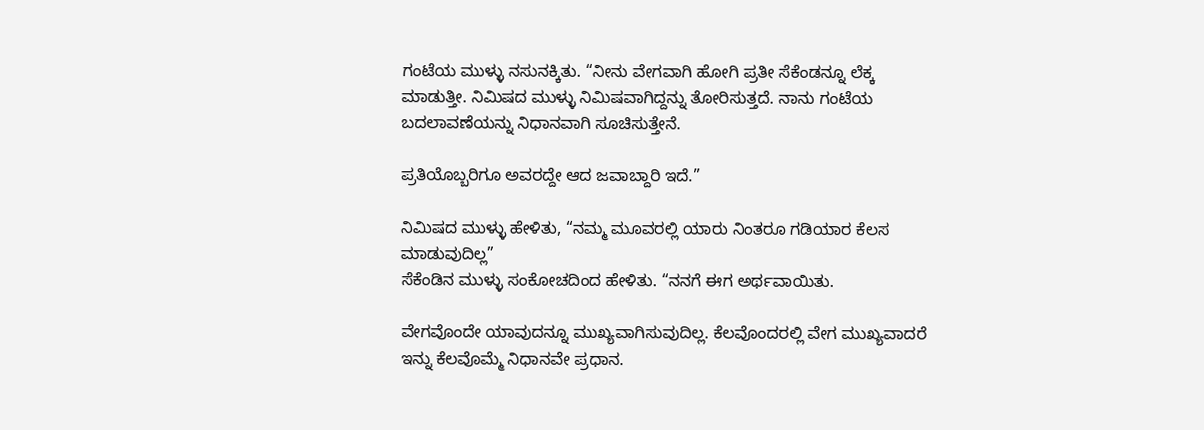ಗಂಟೆಯ ಮುಳ್ಳು ನಸುನಕ್ಕಿತು. “ನೀನು ವೇಗವಾಗಿ ಹೋಗಿ ಪ್ರತೀ ಸೆಕೆಂಡನ್ನೂ ಲೆಕ್ಕ ಮಾಡುತ್ತೀ. ನಿಮಿಷದ ಮುಳ್ಳು ನಿಮಿಷವಾಗಿದ್ದನ್ನು ತೋರಿಸುತ್ತದೆ. ನಾನು ಗಂಟೆಯ ಬದಲಾವಣೆಯನ್ನು ನಿಧಾನವಾಗಿ ಸೂಚಿಸುತ್ತೇನೆ.

ಪ್ರತಿಯೊಬ್ಬರಿಗೂ ಅವರದ್ದೇ ಆದ ಜವಾಬ್ದಾರಿ ಇದೆ.”

ನಿಮಿಷದ ಮುಳ್ಳು ಹೇಳಿತು, “ನಮ್ಮ ಮೂವರಲ್ಲಿ ಯಾರು ನಿಂತರೂ ಗಡಿಯಾರ ಕೆಲಸ ಮಾಡುವುದಿಲ್ಲ”
ಸೆಕೆಂಡಿನ ಮುಳ್ಳು ಸಂಕೋಚದಿಂದ ಹೇಳಿತು. “ನನಗೆ ಈಗ ಅರ್ಥವಾಯಿತು.

ವೇಗವೊಂದೇ ಯಾವುದನ್ನೂ ಮುಖ್ಯವಾಗಿಸುವುದಿಲ್ಲ. ಕೆಲವೊಂದರಲ್ಲಿ ವೇಗ ಮುಖ್ಯವಾದರೆ ಇನ್ನು ಕೆಲವೊಮ್ಮೆ ನಿಧಾನವೇ ಪ್ರಧಾನ.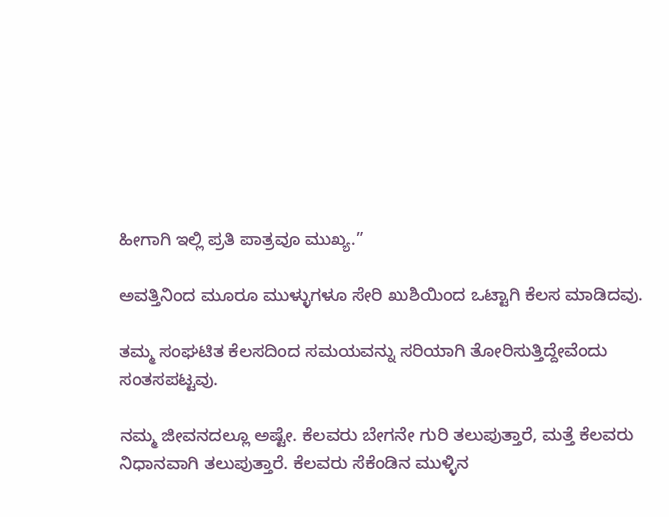ಹೀಗಾಗಿ ಇಲ್ಲಿ ಪ್ರತಿ ಪಾತ್ರವೂ ಮುಖ್ಯ.”

ಅವತ್ತಿನಿಂದ ಮೂರೂ ಮುಳ್ಳುಗಳೂ ಸೇರಿ ಖುಶಿಯಿಂದ ಒಟ್ಟಾಗಿ ಕೆಲಸ ಮಾಡಿದವು.

ತಮ್ಮ ಸಂಘಟಿತ ಕೆಲಸದಿಂದ ಸಮಯವನ್ನು ಸರಿಯಾಗಿ ತೋರಿಸುತ್ತಿದ್ದೇವೆಂದು ಸಂತಸಪಟ್ಟವು.

ನಮ್ಮ ಜೀವನದಲ್ಲೂ ಅಷ್ಟೇ. ಕೆಲವರು ಬೇಗನೇ ಗುರಿ ತಲುಪುತ್ತಾರೆ, ಮತ್ತೆ ಕೆಲವರು ನಿಧಾನವಾಗಿ ತಲುಪುತ್ತಾರೆ. ಕೆಲವರು ಸೆಕೆಂಡಿನ ಮುಳ್ಳಿನ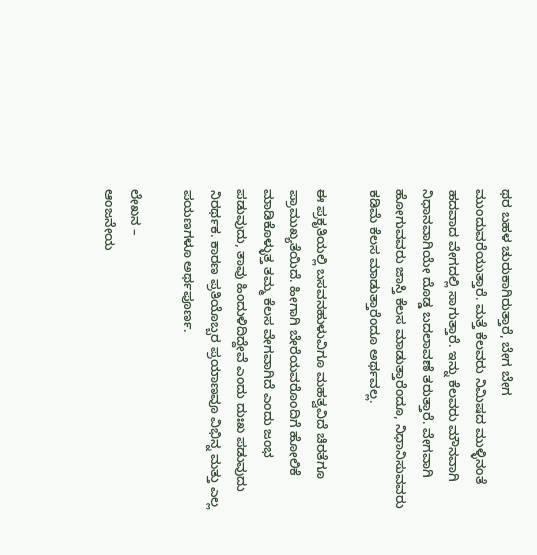ಥರ ಬಹಳ ಚುರುಕಾಗಿರುತ್ತಾರೆ, ಬೇಗ ಬೇಗ ಮುಂದುವರೆಯುತ್ತಾರೆ. ಮತ್ತೆ ಕೆಲವರು ನಿಮಿಷದ ಮುಳ್ಳಿನಂತೆ ಹದವಾದ ವೇಗದಲ್ಲಿ ಸಾಗುತ್ತಾರೆ. ಇನ್ನು ಕೆಲವರು ಮೌನವಾಗಿ ನಿಧಾನವಾಗಿಯೇ ದೊಡ್ಡ ಬದಲಾವಣೆ ತರುತ್ತಾರೆ. ವೇಗವಾಗಿ ಹೋಗುವವರು ಜಾಸ್ತಿ ಕೆಲಸ ಮಾಡುತ್ತಾರೆಂದೂ, ನಿಧಾನಿಸುವವರು ಕಡಿಮೆ ಕೆಲಸ ಮಾಡುತ್ತಾರೆಂದೂ ಅರ್ಥವಲ್ಲ.

ಈ ಪ್ರಕೃತಿಯಲ್ಲಿ ಬಸವನಹುಳುವಿಗೂ ಮಹತ್ವವಿದೆ ಚಿರತೆಗೂ ಪ್ರಾಮುಖ್ಯತೆಯಿದೆ. ಹೀಗಾಗಿ ಬೇರೆಯವರೊಂದಿಗೆ ಹೋಲಿಕೆ ಮಾಡಿಕೊಳ್ಳುತ್ತ ತಮ್ಮ ಕೆಲಸ ವೇಗವಾಗಿದೆ ಎಂದು ಜಂಭ ಪಡುವುದು, ತಾವು ಹಿಂದುಳಿದಿದ್ದೇವೆ ಎಂದು ದುಃಖ ಪಡುವುದು ನಿರರ್ಥಕ. ಕಾರಣ ಪ್ರತಿಯೊಬ್ಬರ ಪ್ರಯಾಣವೂ ವಿಭಿನ್ನ ಮತ್ತು ಎಲ್ಲ ಪಯಣಗಳೂ ಅರ್ಥಪೂರ್ಣ.

ಲೇಖನ –
ಆಂಜನೇಯ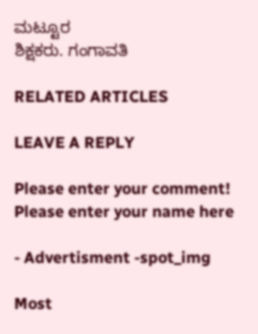ಮಟ್ಟೂರ
ಶಿಕ್ಷಕರು. ಗಂಗಾವತಿ

RELATED ARTICLES

LEAVE A REPLY

Please enter your comment!
Please enter your name here

- Advertisment -spot_img

Most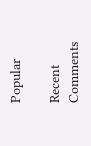Popular

Recent Comments